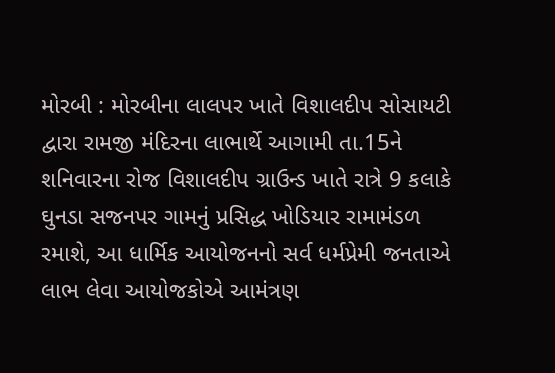મોરબી : મોરબીના લાલપર ખાતે વિશાલદીપ સોસાયટી દ્વારા રામજી મંદિરના લાભાર્થે આગામી તા.15ને શનિવારના રોજ વિશાલદીપ ગ્રાઉન્ડ ખાતે રાત્રે 9 કલાકે ઘુનડા સજનપર ગામનું પ્રસિદ્ધ ખોડિયાર રામામંડળ રમાશે, આ ધાર્મિક આયોજનનો સર્વ ધર્મપ્રેમી જનતાએ લાભ લેવા આયોજકોએ આમંત્રણ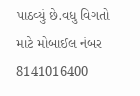પાઠવ્યું છે.વધુ વિગતો માટે મોબાઈલ નંબર 8141016400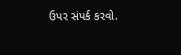ઉપર સંપર્ક કરવો.